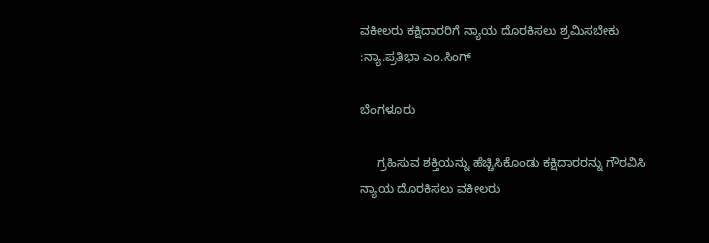ವಕೀಲರು ಕಕ್ಷಿದಾರರಿಗೆ ನ್ಯಾಯ ದೊರಕಿಸಲು ಶ್ರಮಿಸಬೇಕು :ನ್ಯಾ.ಪ್ರತಿಭಾ ಎಂ.ಸಿಂಗ್

ಬೆಂಗಳೂರು

     ಗ್ರಹಿಸುವ ಶಕ್ತಿಯನ್ನು ಹೆಚ್ಚಿಸಿಕೊಂಡು ಕಕ್ಷಿದಾರರನ್ನು ಗೌರವಿಸಿ ನ್ಯಾಯ ದೊರಕಿಸಲು ವಕೀಲರು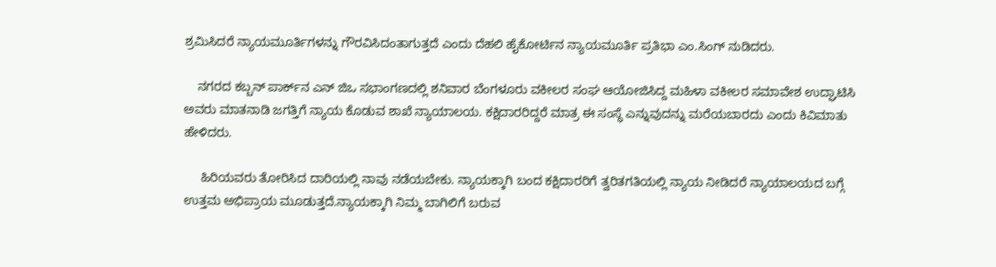ಶ್ರಮಿಸಿದರೆ ನ್ಯಾಯಮೂರ್ತಿಗಳನ್ನು ಗೌರವಿಸಿದಂತಾಗುತ್ತದೆ ಎಂದು ದೆಹಲಿ ಹೈಕೋರ್ಟಿನ ನ್ಯಾಯಮೂರ್ತಿ ಪ್ರತಿಭಾ ಎಂ.ಸಿಂಗ್ ನುಡಿದರು.

    ನಗರದ ಕಬ್ಬನ್ ಪಾರ್ಕ್‌ನ ಎನ್ ಜಿಒ ಸಭಾಂಗಣದಲ್ಲಿ ಶನಿವಾರ ಬೆಂಗಳೂರು ವಕೀಲರ ಸಂಘ ಆಯೋಜಿಸಿದ್ದ ಮಹಿಳಾ ವಕೀಲರ ಸಮಾವೇಶ ಉದ್ಘಾಟಿಸಿ ಅವರು ಮಾತನಾಡಿ ಜಗತ್ತಿಗೆ ನ್ಯಾಯ ಕೊಡುವ ಶಾಖೆ ನ್ಯಾಯಾಲಯ. ಕಕ್ಷಿದಾರರಿದ್ದರೆ ಮಾತ್ರ ಈ ಸಂಸ್ಥೆ ಎನ್ನುವುದನ್ನು ಮರೆಯಬಾರದು ಎಂದು ಕಿವಿಮಾತು ಹೇಳಿದರು.

     ಹಿರಿಯವರು ತೋರಿಸಿದ ದಾರಿಯಲ್ಲಿ ನಾವು ನಡೆಯಬೇಕು. ನ್ಯಾಯಕ್ಕಾಗಿ ಬಂದ ಕಕ್ಷಿದಾರರಿಗೆ ತ್ವರಿತಗತಿಯಲ್ಲಿ ನ್ಯಾಯ ನೀಡಿದರೆ ನ್ಯಾಯಾಲಯದ ಬಗ್ಗೆ ಉತ್ತಮ ಅಭಿಪ್ರಾಯ ಮೂಡುತ್ತದೆ.ನ್ಯಾಯಕ್ಕಾಗಿ ನಿಮ್ಮ ಬಾಗಿಲಿಗೆ ಬರುವ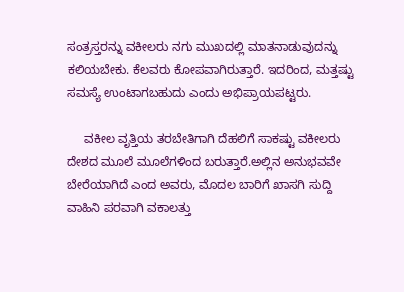ಸಂತ್ರಸ್ತರನ್ನು ವಕೀಲರು ನಗು ಮುಖದಲ್ಲಿ ಮಾತನಾಡುವುದನ್ನು ಕಲಿಯಬೇಕು. ಕೆಲವರು ಕೋಪವಾಗಿರುತ್ತಾರೆ. ಇದರಿಂದ, ಮತ್ತಷ್ಟು ಸಮಸ್ಯೆ ಉಂಟಾಗಬಹುದು ಎಂದು ಅಭಿಪ್ರಾಯಪಟ್ಟರು.

     ವಕೀಲ ವೃತ್ತಿಯ ತರಬೇತಿಗಾಗಿ ದೆಹಲಿಗೆ ಸಾಕಷ್ಟು ವಕೀಲರು ದೇಶದ ಮೂಲೆ ಮೂಲೆಗಳಿಂದ ಬರುತ್ತಾರೆ.ಅಲ್ಲಿನ ಅನುಭವವೇ ಬೇರೆಯಾಗಿದೆ ಎಂದ ಅವರು, ಮೊದಲ ಬಾರಿಗೆ ಖಾಸಗಿ ಸುದ್ದಿ ವಾಹಿನಿ ಪರವಾಗಿ ವಕಾಲತ್ತು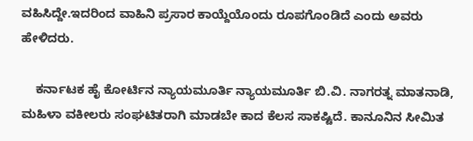ವಹಿಸಿದ್ದೇ.ಇದರಿಂದ ವಾಹಿನಿ ಪ್ರಸಾರ ಕಾಯ್ದೆಯೊಂದು ರೂಪಗೊಂಡಿದೆ ಎಂದು ಅವರು ಹೇಳಿದರು.

    ಕರ್ನಾಟಕ ಹೈ ಕೋರ್ಟಿನ ನ್ಯಾಯಮೂರ್ತಿ ನ್ಯಾಯಮೂರ್ತಿ ಬಿ.ವಿ. ನಾಗರತ್ನ ಮಾತನಾಡಿ, ಮಹಿಳಾ ವಕೀಲರು ಸಂಘಟಿತರಾಗಿ ಮಾಡಬೇ ಕಾದ ಕೆಲಸ ಸಾಕಷ್ಟಿದೆ. ಕಾನೂನಿನ ಸೀಮಿತ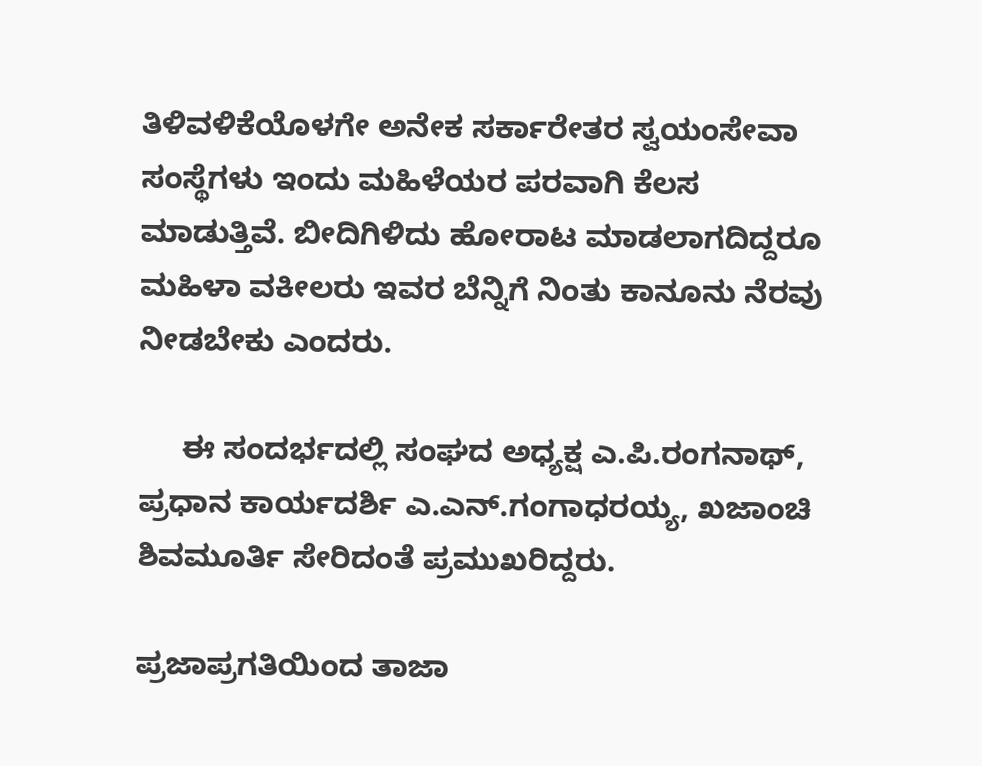ತಿಳಿವಳಿಕೆಯೊಳಗೇ ಅನೇಕ ಸರ್ಕಾರೇತರ ಸ್ವಯಂಸೇವಾ ಸಂಸ್ಥೆಗಳು ಇಂದು ಮಹಿಳೆಯರ ಪರವಾಗಿ ಕೆಲಸ ಮಾಡುತ್ತಿವೆ. ಬೀದಿಗಿಳಿದು ಹೋರಾಟ ಮಾಡಲಾಗದಿದ್ದರೂ ಮಹಿಳಾ ವಕೀಲರು ಇವರ ಬೆನ್ನಿಗೆ ನಿಂತು ಕಾನೂನು ನೆರವು ನೀಡಬೇಕು ಎಂದರು.

     ಈ ಸಂದರ್ಭದಲ್ಲಿ ಸಂಘದ ಅಧ್ಯಕ್ಷ ಎ.ಪಿ.ರಂಗನಾಥ್, ಪ್ರಧಾನ ಕಾರ್ಯದರ್ಶಿ ಎ.ಎನ್.ಗಂಗಾಧರಯ್ಯ, ಖಜಾಂಚಿ ಶಿವಮೂರ್ತಿ ಸೇರಿದಂತೆ ಪ್ರಮುಖರಿದ್ದರು.

ಪ್ರಜಾಪ್ರಗತಿಯಿಂದ ತಾಜಾ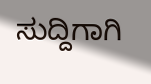ಸುದ್ದಿಗಾಗಿ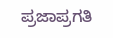ಪ್ರಜಾಪ್ರಗತಿ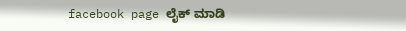facebook page ಲೈಕ್ ಮಾಡಿ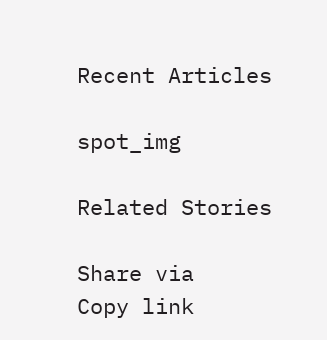Recent Articles

spot_img

Related Stories

Share via
Copy link